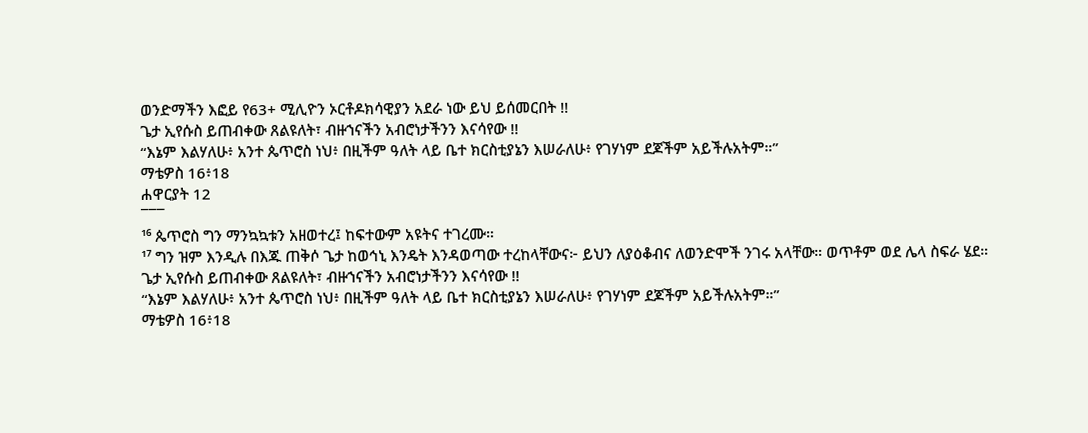ወንድማችን እፎይ የ63+ ሚሊዮን ኦርቶዶክሳዊያን አደራ ነው ይህ ይሰመርበት !!
ጌታ ኢየሱስ ይጠብቀው ጸልዩለት፣ ብዙኀናችን አብሮነታችንን እናሳየው !!
“እኔም እልሃለሁ፥ አንተ ጴጥሮስ ነህ፥ በዚችም ዓለት ላይ ቤተ ክርስቲያኔን እሠራለሁ፥ የገሃነም ደጆችም አይችሉአትም።”
ማቴዎስ 16፥18
ሐዋርያት 12
¯¯¯
¹⁶ ጴጥሮስ ግን ማንኳኳቱን አዘወተረ፤ ከፍተውም አዩትና ተገረሙ።
¹⁷ ግን ዝም እንዲሉ በእጁ ጠቅሶ ጌታ ከወኅኒ እንዴት እንዳወጣው ተረከላቸውና፦ ይህን ለያዕቆብና ለወንድሞች ንገሩ አላቸው። ወጥቶም ወደ ሌላ ስፍራ ሄደ።
ጌታ ኢየሱስ ይጠብቀው ጸልዩለት፣ ብዙኀናችን አብሮነታችንን እናሳየው !!
“እኔም እልሃለሁ፥ አንተ ጴጥሮስ ነህ፥ በዚችም ዓለት ላይ ቤተ ክርስቲያኔን እሠራለሁ፥ የገሃነም ደጆችም አይችሉአትም።”
ማቴዎስ 16፥18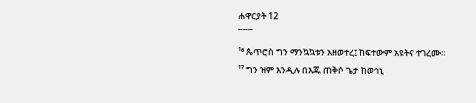ሐዋርያት 12
¯¯¯
¹⁶ ጴጥሮስ ግን ማንኳኳቱን አዘወተረ፤ ከፍተውም አዩትና ተገረሙ።
¹⁷ ግን ዝም እንዲሉ በእጁ ጠቅሶ ጌታ ከወኅኒ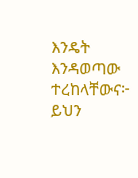እንዴት እንዳወጣው ተረከላቸውና፦ ይህን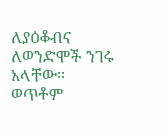ለያዕቆብና ለወንድሞች ንገሩ አላቸው። ወጥቶም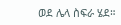ወደ ሌላ ስፍራ ሄደ።